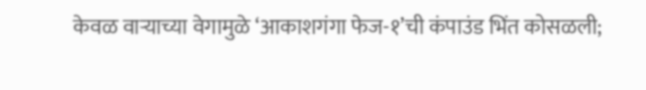केवळ वाऱ्याच्या वेगामुळे ‘आकाशगंगा फेज-१’ची कंपाउंड भिंत कोसळली;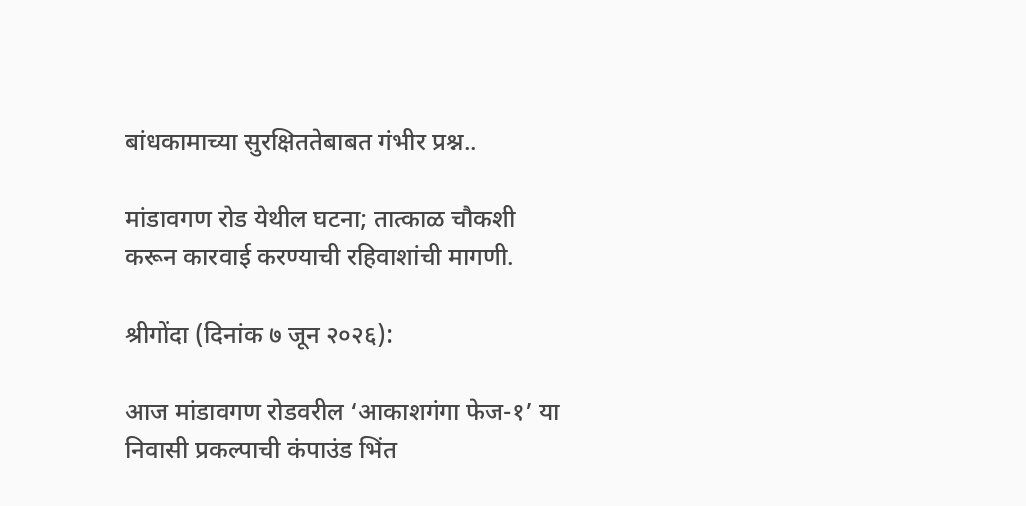बांधकामाच्या सुरक्षिततेबाबत गंभीर प्रश्न..

मांडावगण रोड येथील घटना; तात्काळ चौकशी करून कारवाई करण्याची रहिवाशांची मागणी.

श्रीगोंदा (दिनांक ७ जून २०२६):

आज मांडावगण रोडवरील ‘आकाशगंगा फेज-१’ या निवासी प्रकल्पाची कंपाउंड भिंत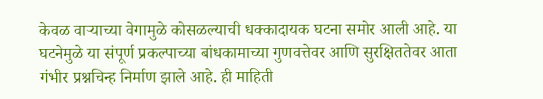केवळ वाऱ्याच्या वेगामुळे कोसळल्याची धक्कादायक घटना समोर आली आहे. या घटनेमुळे या संपूर्ण प्रकल्पाच्या बांधकामाच्या गुणवत्तेवर आणि सुरक्षिततेवर आता गंभीर प्रश्नचिन्ह निर्माण झाले आहे. ही माहिती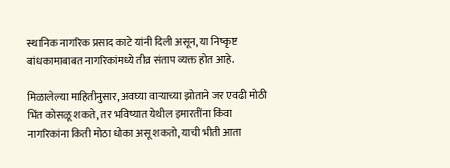स्थानिक नागरिक प्रसाद काटे यांनी दिली असून, या निष्कृष्ट बांधकामाबाबत नागरिकांमध्ये तीव्र संताप व्यक्त होत आहे.

मिळालेल्या माहितीनुसार, अवघ्या वाऱ्याच्या झोताने जर एवढी मोठी भिंत कोसळू शकते, तर भविष्यात येथील इमारतींना किंवा नागरिकांना किती मोठा धोका असू शकतो, याची भीती आता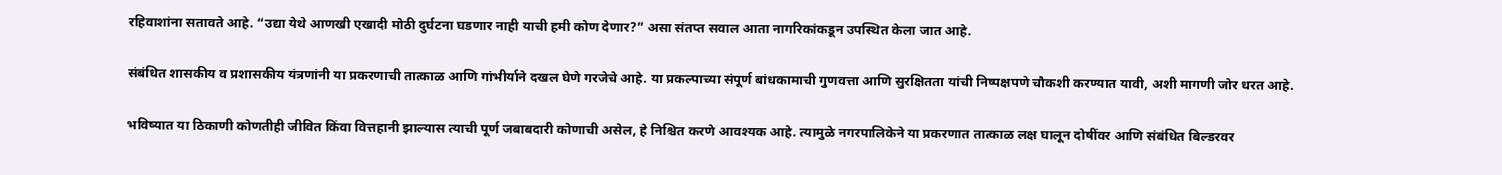रहिवाशांना सतावते आहे. “उद्या येथे आणखी एखादी मोठी दुर्घटना घडणार नाही याची हमी कोण देणार?” असा संतप्त सवाल आता नागरिकांकडून उपस्थित केला जात आहे.

संबंधित शासकीय व प्रशासकीय यंत्रणांनी या प्रकरणाची तात्काळ आणि गांभीर्याने दखल घेणे गरजेचे आहे. या प्रकल्पाच्या संपूर्ण बांधकामाची गुणवत्ता आणि सुरक्षितता यांची निष्पक्षपणे चौकशी करण्यात यावी, अशी मागणी जोर धरत आहे.

भविष्यात या ठिकाणी कोणतीही जीवित किंवा वित्तहानी झाल्यास त्याची पूर्ण जबाबदारी कोणाची असेल, हे निश्चित करणे आवश्यक आहे. त्यामुळे नगरपालिकेने या प्रकरणात तात्काळ लक्ष घालून दोषींवर आणि संबंधित बिल्डरवर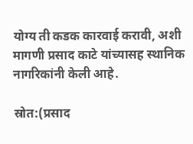योग्य ती कडक कारवाई करावी, अशी मागणी प्रसाद काटे यांच्यासह स्थानिक नागरिकांनी केली आहे.

स्रोत:(प्रसाद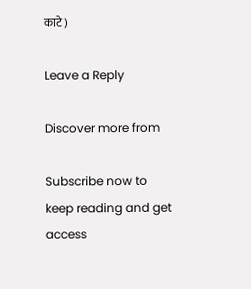काटे)

Leave a Reply

Discover more from

Subscribe now to keep reading and get access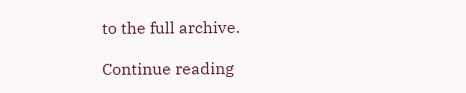to the full archive.

Continue reading